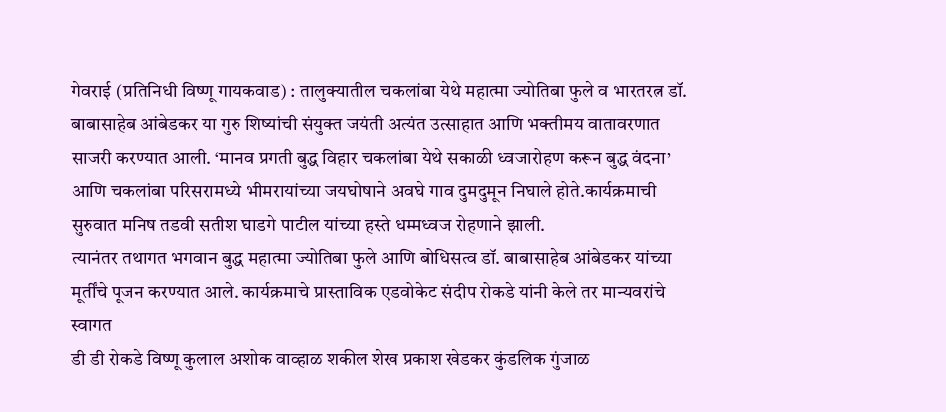गेवराई (प्रतिनिधी विष्णू गायकवाड) : तालुक्यातील चकलांबा येथे महात्मा ज्योतिबा फुले व भारतरत्न डॉ. बाबासाहेब आंबेडकर या गुरु शिष्यांची संयुक्त जयंती अत्यंत उत्साहात आणि भक्तीमय वातावरणात साजरी करण्यात आली. ‘मानव प्रगती बुद्ध विहार चकलांबा येथे सकाळी ध्वजारोहण करून बुद्ध वंदना’ आणि चकलांबा परिसरामध्ये भीमरायांच्या जयघोषाने अवघे गाव दुमदुमून निघाले होते.कार्यक्रमाची सुरुवात मनिष तडवी सतीश घाडगे पाटील यांच्या हस्ते धम्मध्वज रोहणाने झाली.
त्यानंतर तथागत भगवान बुद्ध महात्मा ज्योतिबा फुले आणि बोधिसत्व डॉ. बाबासाहेब आंबेडकर यांच्या मूर्तींचे पूजन करण्यात आले. कार्यक्रमाचे प्रास्ताविक एडवोकेट संदीप रोकडे यांनी केले तर मान्यवरांचे स्वागत
डी डी रोकडे विष्णू कुलाल अशोक वाव्हाळ शकील शेख प्रकाश खेडकर कुंडलिक गुंजाळ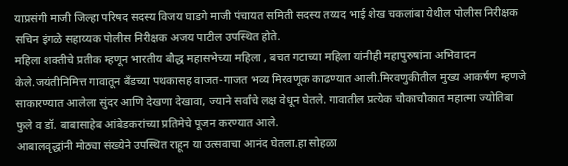याप्रसंगी माजी जिल्हा परिषद सदस्य विजय घाडगे माजी पंचायत समिती सदस्य तय्यद भाई शेख चकलांबा येथील पोलीस निरीक्षक सचिन इंगळे सहाय्यक पोलीस निरीक्षक अजय पाटील उपस्थित होते.
महिला शक्तीचे प्रतीक म्हणून भारतीय बौद्ध महासभेच्या महिला , बचत गटाच्या महिला यांनीही महापुरुषांना अभिवादन केले.जयंतीनिमित्त गावातून बँडच्या पथकासह वाजत-गाजत भव्य मिरवणूक काढण्यात आली.मिरवणुकीतील मुख्य आकर्षण म्हणजे साकारण्यात आलेला सुंदर आणि देखणा देखावा, ज्याने सर्वांचे लक्ष वेधून घेतले. गावातील प्रत्येक चौकाचौकात महात्मा ज्योतिबा फुले व डॉ. बाबासाहेब आंबेडकरांच्या प्रतिमेचे पूजन करण्यात आले.
आबालवृद्धांनी मोठ्या संख्येने उपस्थित राहून या उत्सवाचा आनंद घेतला.हा सोहळा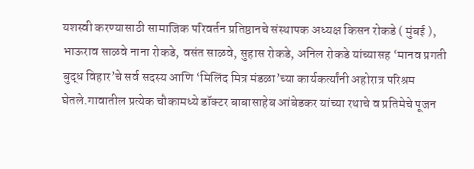यशस्वी करण्यासाठी सामाजिक परिवर्तन प्रतिष्ठानचे संस्थापक अध्यक्ष किसन रोकडे ( मुंबई ), भाऊराव साळवे नाना रोकडे, वसंत साळवे, सुहास रोकडे, अनिल रोकडे यांच्यासह ‘मानव प्रगती बुद्ध विहार’चे सर्व सदस्य आणि ‘मिलिंद मित्र मंडळा’च्या कार्यकर्त्यांनी अहोरात्र परिश्रम घेतले.गावातील प्रत्येक चौकामध्ये डॉक्टर बाबासाहेब आंबेडकर यांच्या रथाचे व प्रतिमेचे पूजन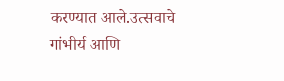करण्यात आले.उत्सवाचे गांभीर्य आणि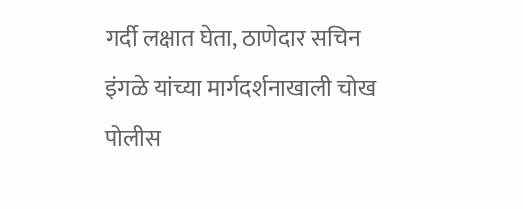गर्दी लक्षात घेता, ठाणेदार सचिन इंगळे यांच्या मार्गदर्शनाखाली चोख पोलीस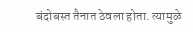बंदोबस्त तैनात ठेवला होता. त्यामुळे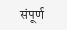संपूर्ण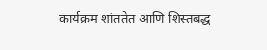कार्यक्रम शांततेत आणि शिस्तबद्ध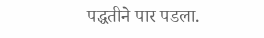पद्धतीने पार पडला.